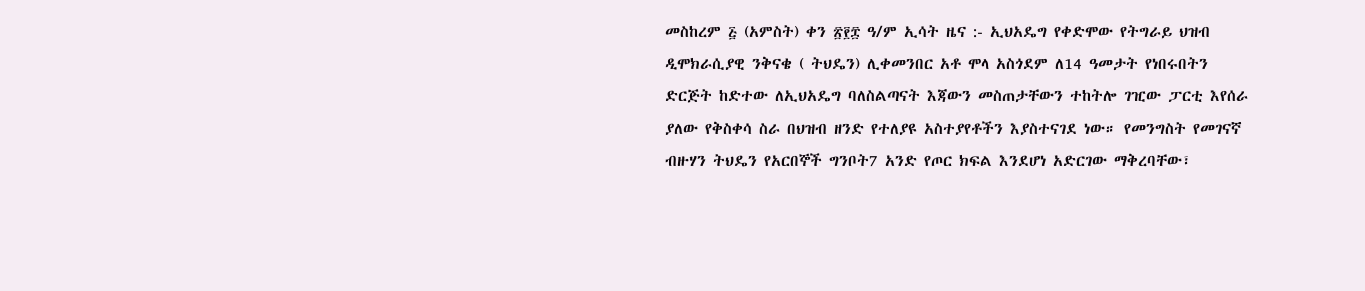መስከረም ፭ (አምስት) ቀን ፳፻፰ ዓ/ም ኢሳት ዜና :- ኢህአዴግ የቀድሞው የትግራይ ህዝብ ዲሞክራሲያዊ ንቅናቄ ( ትህዴን) ሊቀመንበር አቶ ሞላ አስጎደም ለ14 ዓመታት የነበሩበትን ድርጅት ከድተው ለኢህአዴግ ባለስልጣናት እጃውን መስጠታቸውን ተከትሎ ገዢው ፓርቲ እየሰራ ያለው የቅስቀሳ ስራ በህዝብ ዘንድ የተለያዩ አስተያየቶችን እያስተናገደ ነው። የመንግስት የመገናኛ ብዙሃን ትህዴን የአርበኞች ግንቦት7 አንድ የጦር ክፍል እንደሆነ አድርገው ማቅረባቸው፣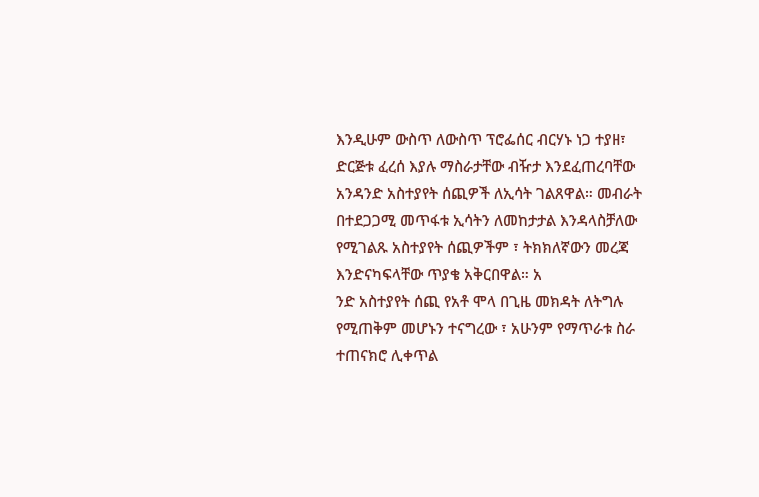እንዲሁም ውስጥ ለውስጥ ፕሮፌሰር ብርሃኑ ነጋ ተያዘ፣ ድርጅቱ ፈረሰ እያሉ ማስራታቸው ብዥታ እንደፈጠረባቸው አንዳንድ አስተያየት ሰጪዎች ለኢሳት ገልጸዋል። መብራት በተደጋጋሚ መጥፋቱ ኢሳትን ለመከታታል እንዳላስቻለው የሚገልጹ አስተያየት ሰጪዎችም ፣ ትክክለኛውን መረጃ እንድናካፍላቸው ጥያቄ አቅርበዋል። አ
ንድ አስተያየት ሰጪ የአቶ ሞላ በጊዜ መክዳት ለትግሉ የሚጠቅም መሆኑን ተናግረው ፣ አሁንም የማጥራቱ ስራ ተጠናክሮ ሊቀጥል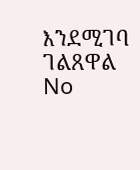እንደሚገባ ገልጸዋል
No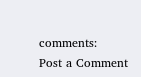comments:
Post a Comment